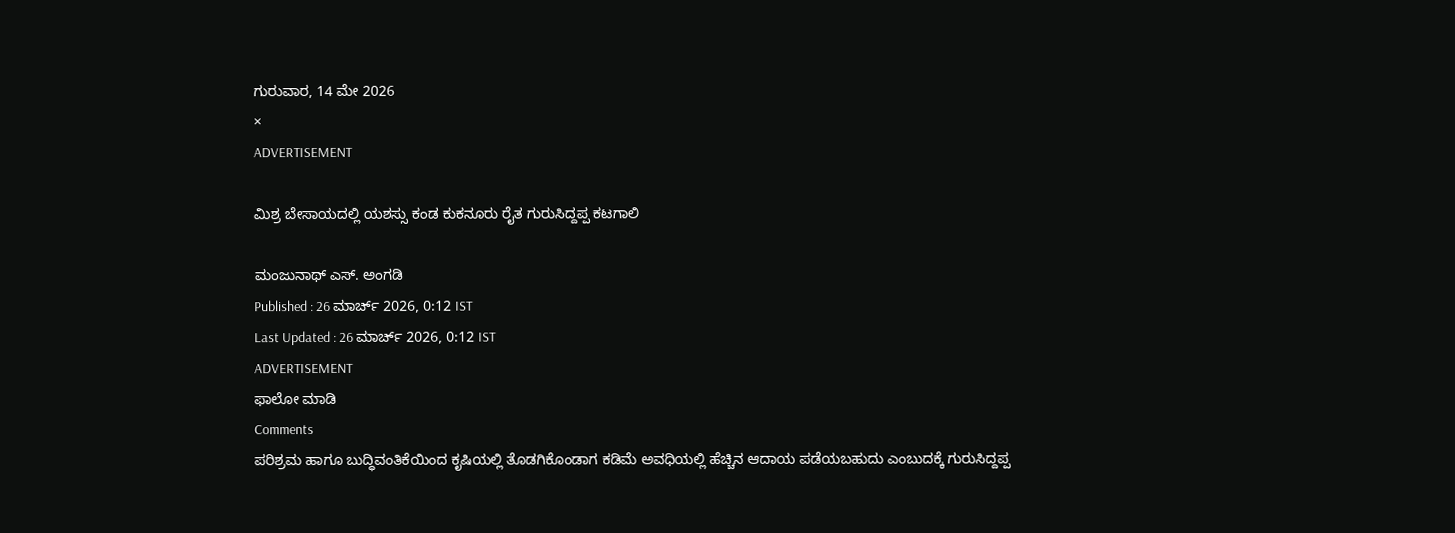ಗುರುವಾರ, 14 ಮೇ 2026
×
ADVERTISEMENT

ಮಿಶ್ರ ಬೇಸಾಯದಲ್ಲಿ ಯಶಸ್ಸು ಕಂಡ ಕುಕನೂರು ರೈತ ಗುರುಸಿದ್ದಪ್ಪ ಕಟಗಾಲಿ

ಮಂಜುನಾಥ್ ಎಸ್. ಅಂಗಡಿ
Published : 26 ಮಾರ್ಚ್ 2026, 0:12 IST
Last Updated : 26 ಮಾರ್ಚ್ 2026, 0:12 IST
ADVERTISEMENT
ಫಾಲೋ ಮಾಡಿ
Comments
ಪರಿಶ್ರಮ ಹಾಗೂ ಬುದ್ಧಿವಂತಿಕೆಯಿಂದ ಕೃಷಿಯಲ್ಲಿ ತೊಡಗಿಕೊಂಡಾಗ ಕಡಿಮೆ ಅವಧಿಯಲ್ಲಿ ಹೆಚ್ಚಿನ ಆದಾಯ ಪಡೆಯಬಹುದು ಎಂಬುದಕ್ಕೆ ಗುರುಸಿದ್ದಪ್ಪ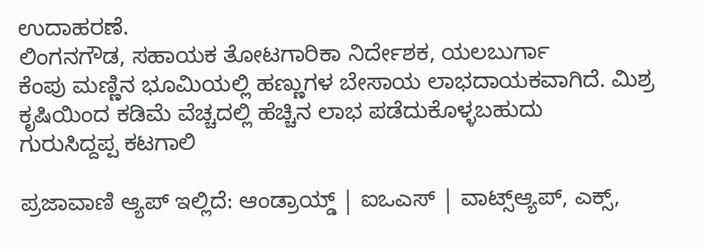ಉದಾಹರಣೆ.
ಲಿಂಗನಗೌಡ, ಸಹಾಯಕ ತೋಟಗಾರಿಕಾ ನಿರ್ದೇಶಕ, ಯಲಬುರ್ಗಾ
ಕೆಂಪು ಮಣ್ಣಿನ ಭೂಮಿಯಲ್ಲಿ ಹಣ್ಣುಗಳ ಬೇಸಾಯ ಲಾಭದಾಯಕವಾಗಿದೆ. ಮಿಶ್ರ ಕೃಷಿಯಿಂದ ಕಡಿಮೆ ವೆಚ್ಚದಲ್ಲಿ ಹೆಚ್ಚಿನ ಲಾಭ ಪಡೆದುಕೊಳ್ಳಬಹುದು
ಗುರುಸಿದ್ದಪ್ಪ ಕಟಗಾಲಿ

ಪ್ರಜಾವಾಣಿ ಆ್ಯಪ್ ಇಲ್ಲಿದೆ: ಆಂಡ್ರಾಯ್ಡ್ | ಐಒಎಸ್ | ವಾಟ್ಸ್ಆ್ಯಪ್, ಎಕ್ಸ್,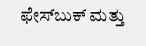ಫೇಸ್‌ಬುಕ್ ಮತ್ತು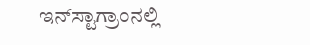ಇನ್‌ಸ್ಟಾಗ್ರಾಂನಲ್ಲಿ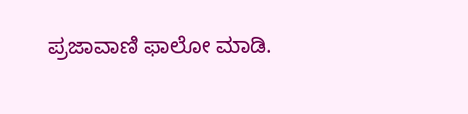ಪ್ರಜಾವಾಣಿ ಫಾಲೋ ಮಾಡಿ.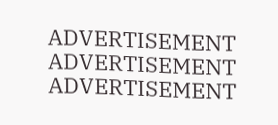ADVERTISEMENT
ADVERTISEMENT
ADVERTISEMENT